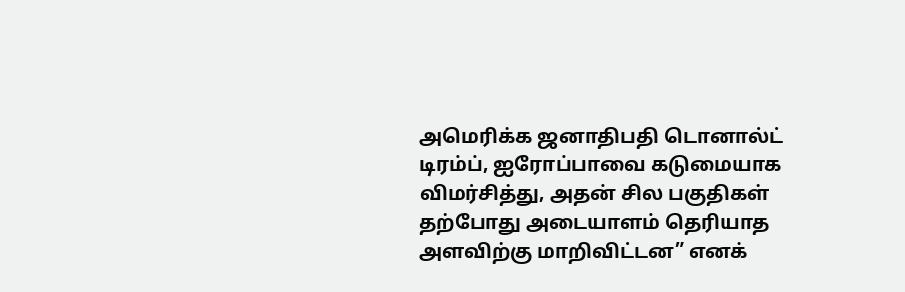அமெரிக்க ஜனாதிபதி டொனால்ட் டிரம்ப், ஐரோப்பாவை கடுமையாக விமர்சித்து, அதன் சில பகுதிகள் தற்போது அடையாளம் தெரியாத அளவிற்கு மாறிவிட்டன” எனக்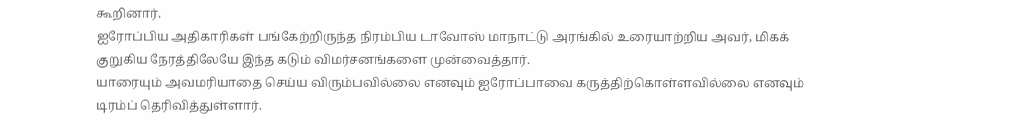கூறினார்.
ஐரோப்பிய அதிகாரிகள் பங்கேற்றிருந்த நிரம்பிய டாவோஸ் மாநாட்டு அரங்கில் உரையாற்றிய அவர், மிகக் குறுகிய நேரத்திலேயே இந்த கடும் விமர்சனங்களை முன்வைத்தார்.
யாரையும் அவமரியாதை செய்ய விரும்பவில்லை எனவும் ஐரோப்பாவை கருத்திற்கொள்ளவில்லை எனவும் டிரம்ப் தெரிவித்துள்ளார்.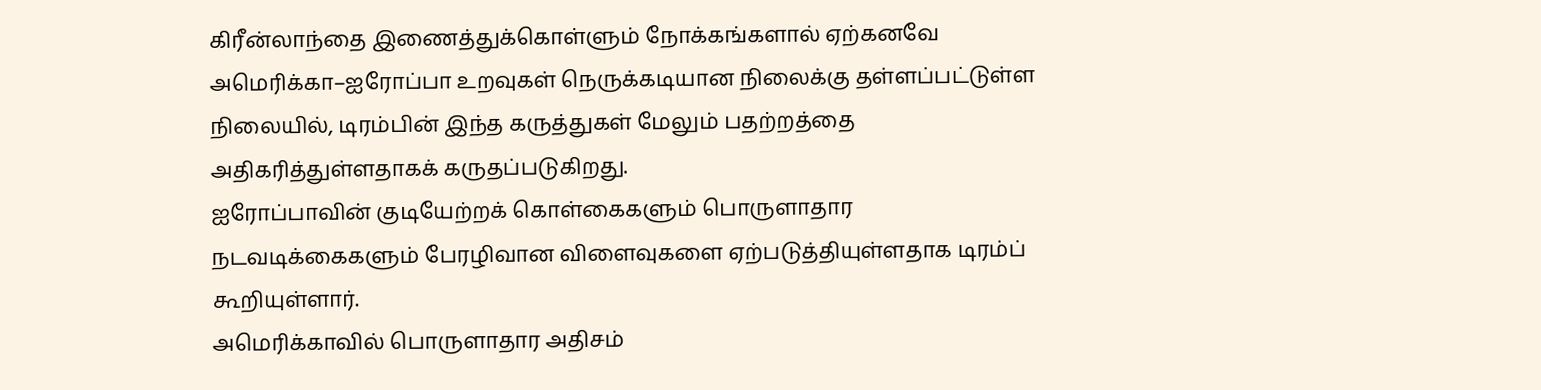கிரீன்லாந்தை இணைத்துக்கொள்ளும் நோக்கங்களால் ஏற்கனவே அமெரிக்கா–ஐரோப்பா உறவுகள் நெருக்கடியான நிலைக்கு தள்ளப்பட்டுள்ள நிலையில், டிரம்பின் இந்த கருத்துகள் மேலும் பதற்றத்தை அதிகரித்துள்ளதாகக் கருதப்படுகிறது.
ஐரோப்பாவின் குடியேற்றக் கொள்கைகளும் பொருளாதார நடவடிக்கைகளும் பேரழிவான விளைவுகளை ஏற்படுத்தியுள்ளதாக டிரம்ப் கூறியுள்ளார்.
அமெரிக்காவில் பொருளாதார அதிசம்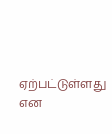ஏற்பட்டுள்ளது என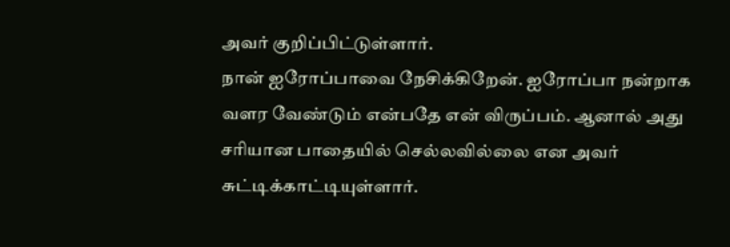அவர் குறிப்பிட்டுள்ளார்.
நான் ஐரோப்பாவை நேசிக்கிறேன். ஐரோப்பா நன்றாக வளர வேண்டும் என்பதே என் விருப்பம். ஆனால் அது சரியான பாதையில் செல்லவில்லை என அவர் சுட்டிக்காட்டியுள்ளார்.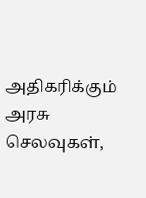அதிகரிக்கும் அரசு செலவுகள்,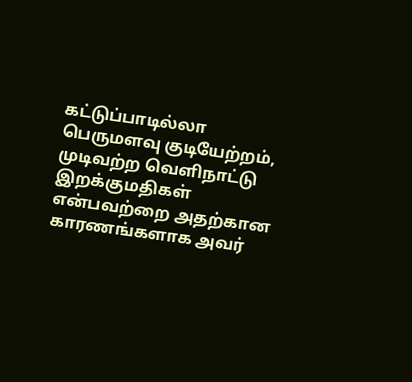கட்டுப்பாடில்லா பெருமளவு குடியேற்றம், முடிவற்ற வெளிநாட்டு இறக்குமதிகள் என்பவற்றை அதற்கான காரணங்களாக அவர்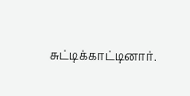சுட்டிக்காட்டினார்.